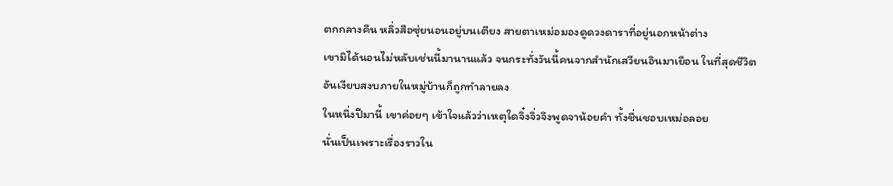ตกกลางคืน หลิ่วสือซุ่ยนอนอยู่บนเตียง สายตาเหม่อมองดูดวงดาราที่อยู่นอกหน้าต่าง
เขามิได้นอนไม่หลับเช่นนี้มานานแล้ว จนกระทั่งวันนี้คนจากสำนักเสวียนอินมาเยือน ในที่สุดชีวิตอันเงียบสงบภายในหมู่บ้านก็ถูกทำลายลง
ในหนึ่งปีมานี้ เขาค่อยๆ เข้าใจแล้วว่าเหตุใดจิ๋งจิ่วจึงพูดจาน้อยคำ ทั้งชื่นชอบเหม่อลอย
นั่นเป็นเพราะเรื่องราวใน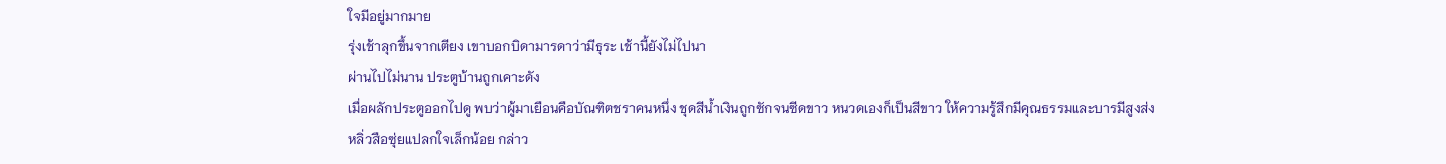ใจมีอยู่มากมาย
รุ่งเช้าลุกขึ้นจากเตียง เขาบอกบิดามารดาว่ามีธุระ เช้านี้ยังไม่ไปนา
ผ่านไปไม่นาน ประตูบ้านถูกเคาะดัง
เมื่อผลักประตูออกไปดู พบว่าผู้มาเยือนคือบัณฑิตชราคนหนึ่ง ชุดสีน้ำเงินถูกซักจนซีดขาว หนวดเองก็เป็นสีขาว ให้ความรู้สึกมีคุณธรรมและบารมีสูงส่ง
หลิ่วสือซุ่ยแปลกใจเล็กน้อย กล่าว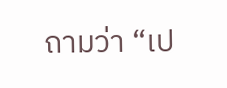ถามว่า “เป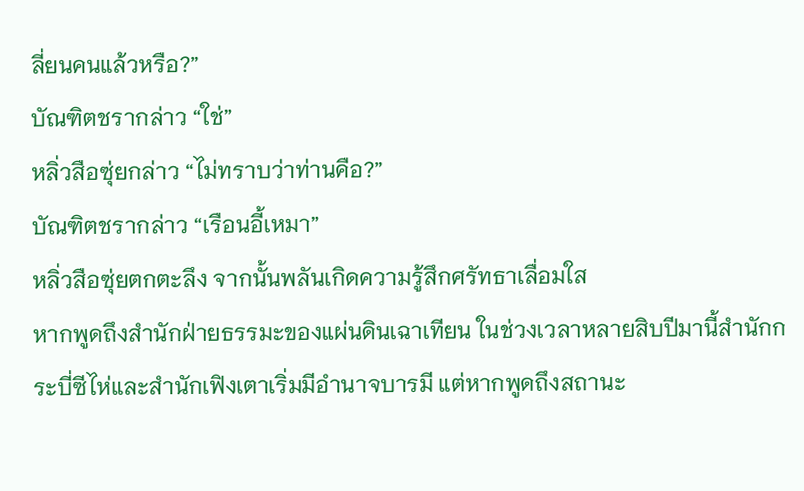ลี่ยนคนแล้วหรือ?”
บัณฑิตชรากล่าว “ใช่”
หลิ่วสือซุ่ยกล่าว “ไม่ทราบว่าท่านคือ?”
บัณฑิตชรากล่าว “เรือนอี้เหมา”
หลิ่วสือซุ่ยตกตะลึง จากนั้นพลันเกิดความรู้สึกศรัทธาเลื่อมใส
หากพูดถึงสำนักฝ่ายธรรมะของแผ่นดินเฉาเทียน ในช่วงเวลาหลายสิบปีมานี้สำนักกระบี่ซีไห่และสำนักเฟิงเตาเริ่มมีอำนาจบารมี แต่หากพูดถึงสถานะ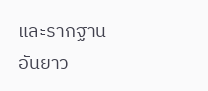และรากฐานอันยาว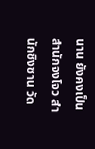นาน ยังคงเป็นสำนักจงโจว สำนักชิงซาน วัด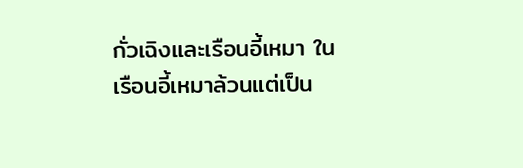กั่วเฉิงและเรือนอี้เหมา ในเรือนอี้เหมาล้วนแต่เป็น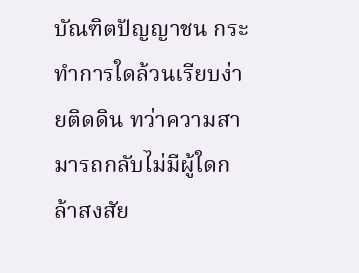บัณฑิตปัญญาชน กระทำการใดล้วนเรียบง่ายติดดิน ทว่าความสามารถกลับไม่มีผู้ใดกล้าสงสัย